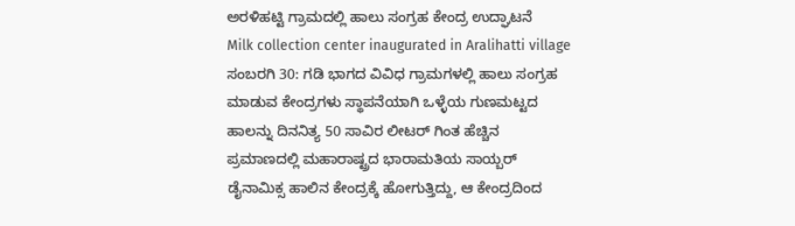ಅರಳಿಹಟ್ಟಿ ಗ್ರಾಮದಲ್ಲಿ ಹಾಲು ಸಂಗ್ರಹ ಕೇಂದ್ರ ಉದ್ಘಾಟನೆ
Milk collection center inaugurated in Aralihatti village
ಸಂಬರಗಿ 30: ಗಡಿ ಭಾಗದ ವಿವಿಧ ಗ್ರಾಮಗಳಲ್ಲಿ ಹಾಲು ಸಂಗ್ರಹ ಮಾಡುವ ಕೇಂದ್ರಗಳು ಸ್ಥಾಪನೆಯಾಗಿ ಒಳ್ಳೆಯ ಗುಣಮಟ್ಟದ ಹಾಲನ್ನು ದಿನನಿತ್ಯ 50 ಸಾವಿರ ಲೀಟರ್ ಗಿಂತ ಹೆಚ್ಚಿನ ಪ್ರಮಾಣದಲ್ಲಿ ಮಹಾರಾಷ್ಟ್ರದ ಭಾರಾಮತಿಯ ಸಾಯ್ಬರ್ ಡೈನಾಮಿಕ್ಸ ಹಾಲಿನ ಕೇಂದ್ರಕ್ಕೆ ಹೋಗುತ್ತಿದ್ದು, ಆ ಕೇಂದ್ರದಿಂದ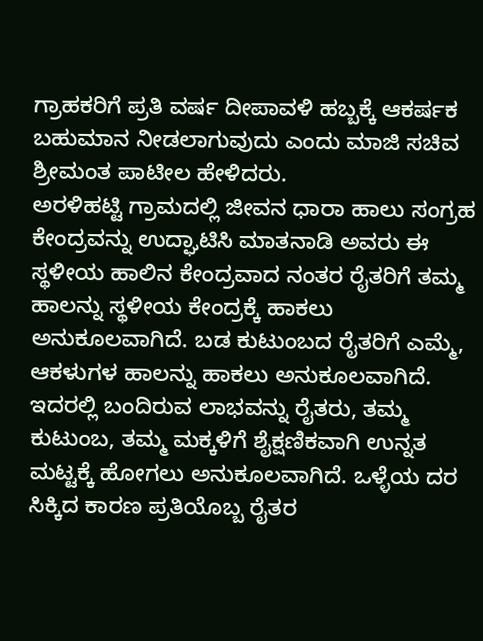ಗ್ರಾಹಕರಿಗೆ ಪ್ರತಿ ವರ್ಷ ದೀಪಾವಳಿ ಹಬ್ಬಕ್ಕೆ ಆಕರ್ಷಕ ಬಹುಮಾನ ನೀಡಲಾಗುವುದು ಎಂದು ಮಾಜಿ ಸಚಿವ ಶ್ರೀಮಂತ ಪಾಟೀಲ ಹೇಳಿದರು.
ಅರಳಿಹಟ್ಟಿ ಗ್ರಾಮದಲ್ಲಿ ಜೀವನ ಧಾರಾ ಹಾಲು ಸಂಗ್ರಹ ಕೇಂದ್ರವನ್ನು ಉದ್ಘಾಟಿಸಿ ಮಾತನಾಡಿ ಅವರು ಈ ಸ್ಥಳೀಯ ಹಾಲಿನ ಕೇಂದ್ರವಾದ ನಂತರ ರೈತರಿಗೆ ತಮ್ಮ ಹಾಲನ್ನು ಸ್ಥಳೀಯ ಕೇಂದ್ರಕ್ಕೆ ಹಾಕಲು ಅನುಕೂಲವಾಗಿದೆ. ಬಡ ಕುಟುಂಬದ ರೈತರಿಗೆ ಎಮ್ಮೆ, ಆಕಳುಗಳ ಹಾಲನ್ನು ಹಾಕಲು ಅನುಕೂಲವಾಗಿದೆ. ಇದರಲ್ಲಿ ಬಂದಿರುವ ಲಾಭವನ್ನು ರೈತರು, ತಮ್ಮ ಕುಟುಂಬ, ತಮ್ಮ ಮಕ್ಕಳಿಗೆ ಶೈಕ್ಷಣಿಕವಾಗಿ ಉನ್ನತ ಮಟ್ಟಕ್ಕೆ ಹೋಗಲು ಅನುಕೂಲವಾಗಿದೆ. ಒಳ್ಳೆಯ ದರ ಸಿಕ್ಕಿದ ಕಾರಣ ಪ್ರತಿಯೊಬ್ಬ ರೈತರ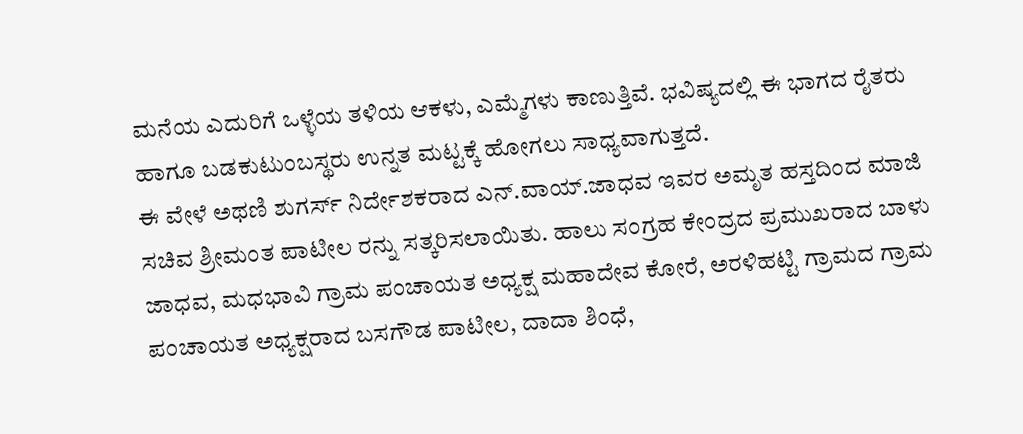ಮನೆಯ ಎದುರಿಗೆ ಒಳ್ಳೆಯ ತಳಿಯ ಆಕಳು, ಎಮ್ಮೆಗಳು ಕಾಣುತ್ತಿವೆ. ಭವಿಷ್ಯದಲ್ಲಿ ಈ ಭಾಗದ ರೈತರು ಹಾಗೂ ಬಡಕುಟುಂಬಸ್ಥರು ಉನ್ನತ ಮಟ್ಟಕ್ಕೆ ಹೋಗಲು ಸಾಧ್ಯವಾಗುತ್ತದೆ.
ಈ ವೇಳೆ ಅಥಣಿ ಶುಗರ್ಸ್ ನಿರ್ದೇಶಕರಾದ ಎನ್.ವಾಯ್.ಜಾಧವ ಇವರ ಅಮೃತ ಹಸ್ತದಿಂದ ಮಾಜಿ ಸಚಿವ ಶ್ರೀಮಂತ ಪಾಟೀಲ ರನ್ನು ಸತ್ಕರಿಸಲಾಯಿತು. ಹಾಲು ಸಂಗ್ರಹ ಕೇಂದ್ರದ ಪ್ರಮುಖರಾದ ಬಾಳು ಜಾಧವ, ಮಧಭಾವಿ ಗ್ರಾಮ ಪಂಚಾಯತ ಅಧ್ಯಕ್ಷ ಮಹಾದೇವ ಕೋರೆ, ಅರಳಿಹಟ್ಟಿ ಗ್ರಾಮದ ಗ್ರಾಮ ಪಂಚಾಯತ ಅಧ್ಯಕ್ಷರಾದ ಬಸಗೌಡ ಪಾಟೀಲ, ದಾದಾ ಶಿಂಧೆ,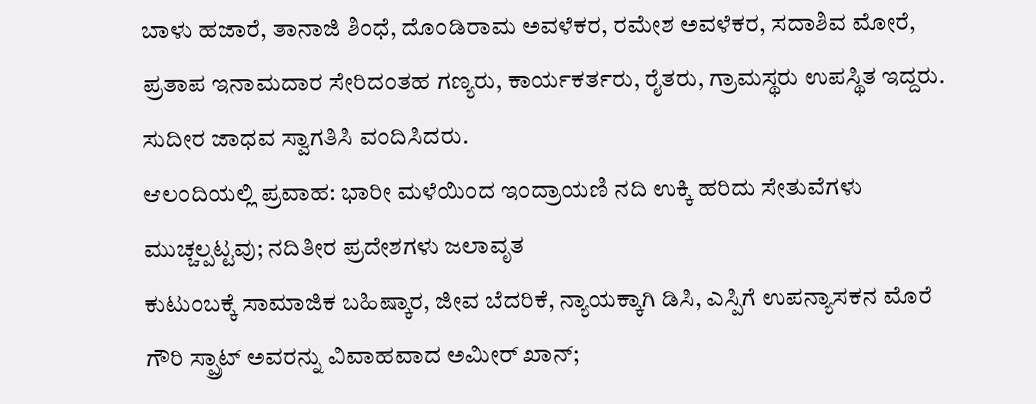ಬಾಳು ಹಜಾರೆ, ತಾನಾಜಿ ಶಿಂಧೆ, ದೊಂಡಿರಾಮ ಅವಳೆಕರ, ರಮೇಶ ಅವಳೆಕರ, ಸದಾಶಿವ ಮೋರೆ, ಪ್ರತಾಪ ಇನಾಮದಾರ ಸೇರಿದಂತಹ ಗಣ್ಯರು, ಕಾರ್ಯಕರ್ತರು, ರೈತರು, ಗ್ರಾಮಸ್ಥರು ಉಪಸ್ಥಿತ ಇದ್ದರು. ಸುದೀರ ಜಾಧವ ಸ್ವಾಗತಿಸಿ ವಂದಿಸಿದರು.
ಆಲಂದಿಯಲ್ಲಿ ಪ್ರವಾಹ: ಭಾರೀ ಮಳೆಯಿಂದ ಇಂದ್ರಾಯಣಿ ನದಿ ಉಕ್ಕಿ ಹರಿದು ಸೇತುವೆಗಳು ಮುಚ್ಚಲ್ಪಟ್ಟವು; ನದಿತೀರ ಪ್ರದೇಶಗಳು ಜಲಾವೃತ
ಕುಟುಂಬಕ್ಕೆ ಸಾಮಾಜಿಕ ಬಹಿಷ್ಕಾರ, ಜೀವ ಬೆದರಿಕೆ, ನ್ಯಾಯಕ್ಕಾಗಿ ಡಿಸಿ, ಎಸ್ಪಿಗೆ ಉಪನ್ಯಾಸಕನ ಮೊರೆ
ಗೌರಿ ಸ್ಪ್ರಾಟ್ ಅವರನ್ನು ವಿವಾಹವಾದ ಅಮೀರ್ ಖಾನ್;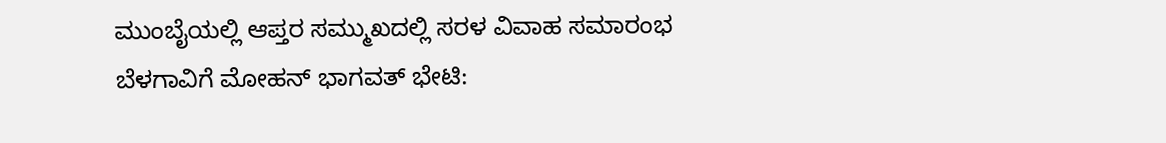ಮುಂಬೈಯಲ್ಲಿ ಆಪ್ತರ ಸಮ್ಮುಖದಲ್ಲಿ ಸರಳ ವಿವಾಹ ಸಮಾರಂಭ
ಬೆಳಗಾವಿಗೆ ಮೋಹನ್ ಭಾಗವತ್ ಭೇಟಿ: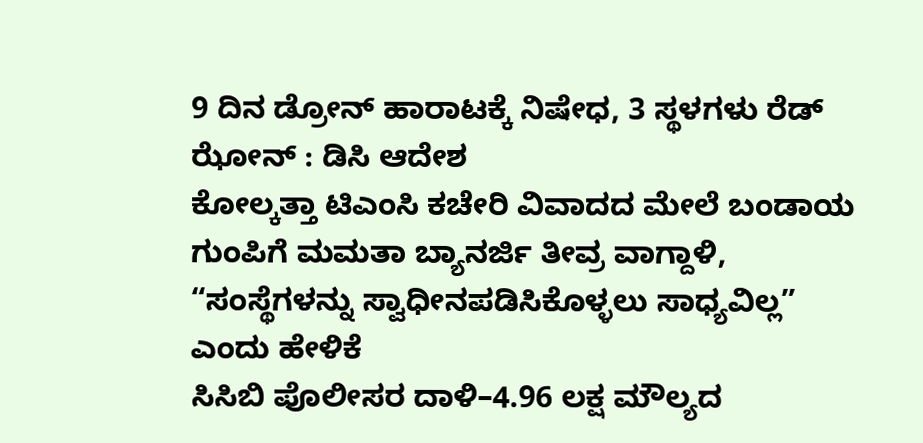9 ದಿನ ಡ್ರೋನ್ ಹಾರಾಟಕ್ಕೆ ನಿಷೇಧ, 3 ಸ್ಥಳಗಳು ರೆಡ್ ಝೋನ್ : ಡಿಸಿ ಆದೇಶ
ಕೋಲ್ಕತ್ತಾ ಟಿಎಂಸಿ ಕಚೇರಿ ವಿವಾದದ ಮೇಲೆ ಬಂಡಾಯ ಗುಂಪಿಗೆ ಮಮತಾ ಬ್ಯಾನರ್ಜಿ ತೀವ್ರ ವಾಗ್ದಾಳಿ, “ಸಂಸ್ಥೆಗಳನ್ನು ಸ್ವಾಧೀನಪಡಿಸಿಕೊಳ್ಳಲು ಸಾಧ್ಯವಿಲ್ಲ” ಎಂದು ಹೇಳಿಕೆ
ಸಿಸಿಬಿ ಪೊಲೀಸರ ದಾಳಿ–4.96 ಲಕ್ಷ ಮೌಲ್ಯದ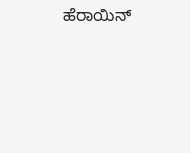ಹೆರಾಯಿನ್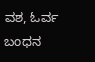ವಶ, ಓರ್ವ ಬಂಧನ